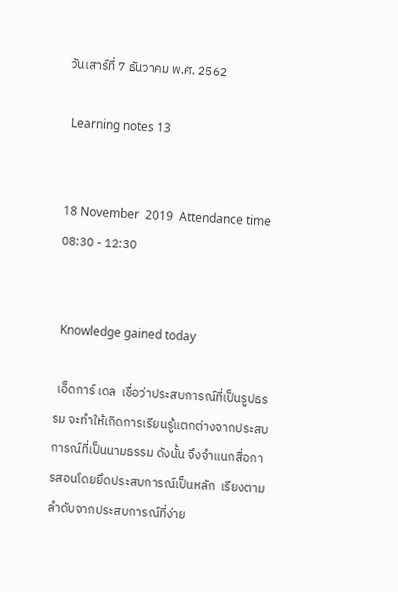วันเสาร์ที่ 7 ธันวาคม พ.ศ. 2562

 Learning notes 13


18 November  2019  Attendance time 08:30 - 12:30


 Knowledge gained today

 เอ็ดการ์ เดล  เชื่อว่าประสบการณ์ที่เป็นรูปธรรม จะทำให้เกิดการเรียนรู้แตกต่างจากประสบการณ์ที่เป็นนามธรรม ดังนั้น จึงจำแนกสื่อการสอนโดยยึดประสบการณ์เป็นหลัก  เรียงตามลำดับจากประสบการณ์ที่ง่าย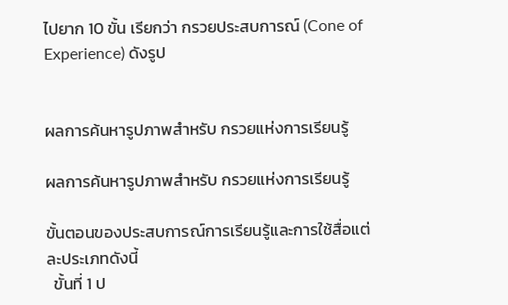ไปยาก 10 ขั้น เรียกว่า กรวยประสบการณ์ (Cone of Experience) ดังรูป


ผลการค้นหารูปภาพสำหรับ กรวยแห่งการเรียนรู้

ผลการค้นหารูปภาพสำหรับ กรวยแห่งการเรียนรู้

ขั้นตอนของประสบการณ์การเรียนรู้และการใช้สื่อแต่ละประเภทดังนี้
  ขั้นที่ 1 ป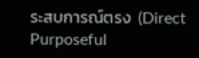ระสบการณ์ตรง  (Direct  Purposeful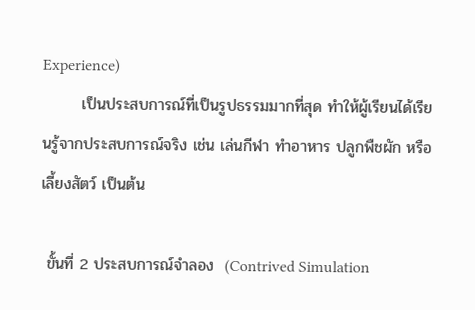Experience)
       เป็นประสบการณ์ที่เป็นรูปธรรมมากที่สุด ทำให้ผู้เรียนได้เรียนรู้จากประสบการณ์จริง เช่น เล่นกีฬา ทำอาหาร ปลูกพืชผัก หรือเลี้ยงสัตว์ เป็นต้น

 ขั้นที่ 2 ประสบการณ์จำลอง  (Contrived Simulation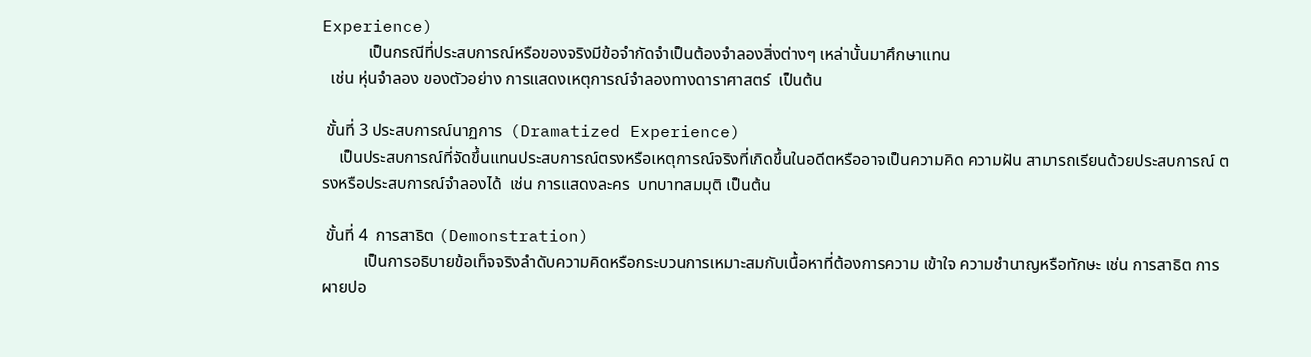Experience)
           เป็นกรณีที่ประสบการณ์หรือของจริงมีข้อจำกัดจำเป็นต้องจำลองสิ่งต่างๆ เหล่านั้นมาศึกษาแทน
  เช่น หุ่นจำลอง ของตัวอย่าง การแสดงเหตุการณ์จำลองทางดาราศาสตร์  เป็นต้น

 ขั้นที่ 3 ประสบการณ์นาฏการ  (Dramatized Experience)
    เป็นประสบการณ์ที่จัดขึ้นแทนประสบการณ์ตรงหรือเหตุการณ์จริงที่เกิดขึ้นในอดีตหรืออาจเป็นความคิด ความฝัน สามารถเรียนด้วยประสบการณ์ ตรงหรือประสบการณ์จำลองได้  เช่น การแสดงละคร  บทบาทสมมุติ เป็นต้น

 ขั้นที่ 4  การสาธิต (Demonstration)
          เป็นการอธิบายข้อเท็จจริงลำดับความคิดหรือกระบวนการเหมาะสมกับเนื้อหาที่ต้องการความ เข้าใจ ความชำนาญหรือทักษะ เช่น การสาธิต การผายปอ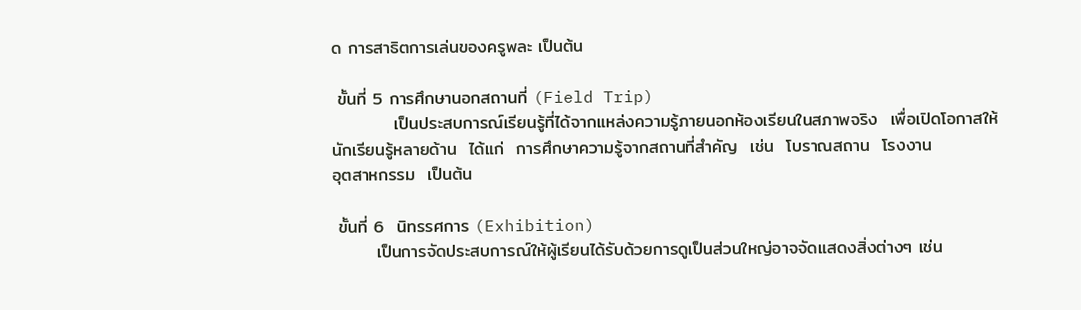ด การสาธิตการเล่นของครูพละ เป็นต้น

 ขั้นที่ 5 การศึกษานอกสถานที่ (Field Trip)
          เป็นประสบการณ์เรียนรู้ที่ได้จากแหล่งความรู้ภายนอกห้องเรียนในสภาพจริง  เพื่อเปิดโอกาสให้
นักเรียนรู้หลายด้าน  ได้แก่  การศึกษาความรู้จากสถานที่สำคัญ  เช่น  โบราณสถาน  โรงงาน
อุตสาหกรรม  เป็นต้น

 ขั้นที่ 6  นิทรรศการ (Exhibition)
       เป็นการจัดประสบการณ์ให้ผู้เรียนได้รับด้วยการดูเป็นส่วนใหญ่อาจจัดแสดงสิ่งต่างๆ เช่น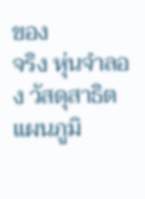ของ
จริง หุ่นจำลอง วัสดุสาธิต แผนภูมิ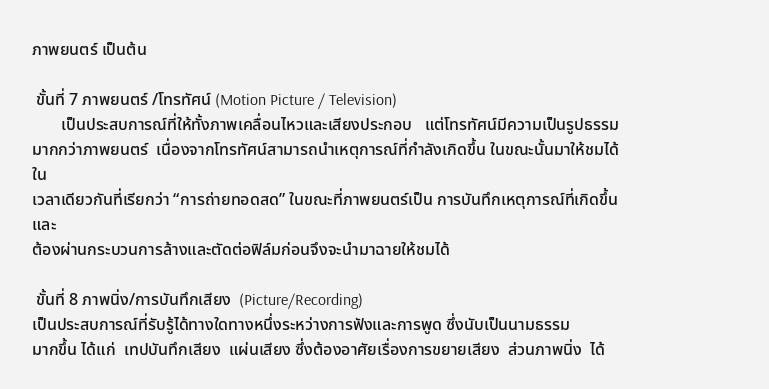ภาพยนตร์ เป็นต้น

 ขั้นที่ 7 ภาพยนตร์ /โทรทัศน์ (Motion Picture / Television)
       เป็นประสบการณ์ที่ให้ทั้งภาพเคลื่อนไหวและเสียงประกอบ   แต่โทรทัศน์มีความเป็นรูปธรรม
มากกว่าภาพยนตร์  เนื่องจากโทรทัศน์สามารถนำเหตุการณ์ที่กำลังเกิดขึ้น ในขณะนั้นมาให้ชมได้ใน
เวลาเดียวกันที่เรียกว่า “การถ่ายทอดสด” ในขณะที่ภาพยนตร์เป็น การบันทึกเหตุการณ์ที่เกิดขึ้น และ
ต้องผ่านกระบวนการล้างและตัดต่อฟิล์มก่อนจึงจะนำมาฉายให้ชมได้

 ขั้นที่ 8 ภาพนิ่ง/การบันทึกเสียง  (Picture/Recording)
เป็นประสบการณ์ที่รับรู้ได้ทางใดทางหนึ่งระหว่างการฟังและการพูด ซึ่งนับเป็นนามธรรม
มากขึ้น ได้แก่  เทปบันทึกเสียง  แผ่นเสียง ซึ่งต้องอาศัยเรื่องการขยายเสียง  ส่วนภาพนิ่ง  ได้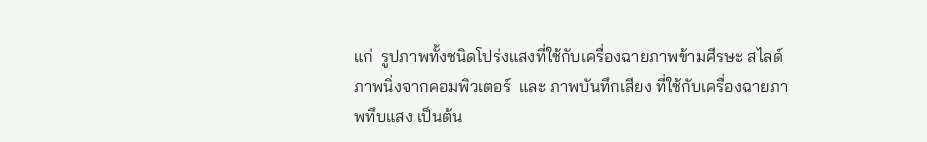แก่  รูปภาพทั้งชนิดโปร่งแสงที่ใช้กับเครื่องฉายภาพข้ามศีรษะ สไลด์ภาพนิ่งจากคอมพิวเตอร์  และ ภาพบันทึกเสียง ที่ใช้กับเครื่องฉายภาพทึบแสง เป็นต้น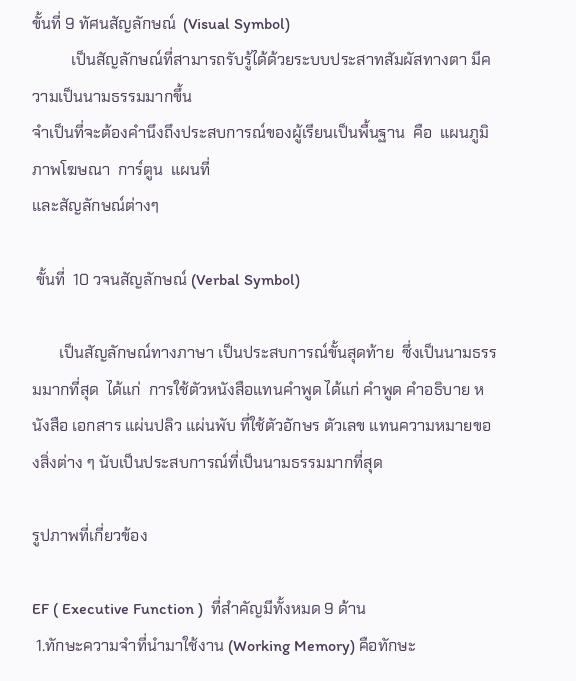ขั้นที่ 9 ทัศนสัญลักษณ์  (Visual Symbol)
          เป็นสัญลักษณ์ที่สามารถรับรู้ได้ด้วยระบบประสาทสัมผัสทางตา มีความเป็นนามธรรมมากขึ้น
จำเป็นที่จะต้องคำนึงถึงประสบการณ์ของผู้เรียนเป็นพื้นฐาน  คือ  แผนภูมิ  ภาพโฆษณา  การ์ตูน  แผนที่
และสัญลักษณ์ต่างๆ

 ขั้นที่  10 วจนสัญลักษณ์ (Verbal Symbol)

       เป็นสัญลักษณ์ทางภาษา เป็นประสบการณ์ขั้นสุดท้าย  ซึ่งเป็นนามธรรมมากที่สุด  ได้แก่  การใช้ตัวหนังสือแทนคำพูด ได้แก่ คำพูด คำอธิบาย หนังสือ เอกสาร แผ่นปลิว แผ่นพับ ที่ใช้ตัวอักษร ตัวเลข แทนความหมายของสิ่งต่าง ๆ นับเป็นประสบการณ์ที่เป็นนามธรรมมากที่สุด

รูปภาพที่เกี่ยวข้อง

EF ( Executive Function )  ที่สำคัญมีทั้งหมด 9 ด้าน
 1.ทักษะความจำที่นำมาใช้งาน (Working Memory) คือทักษะ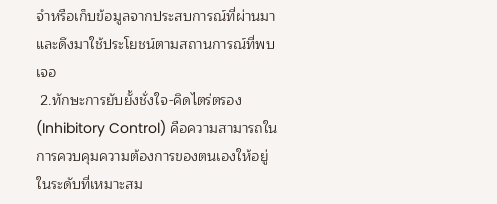จำหรือเก็บข้อมูลจากประสบการณ์ที่ผ่านมา และดึงมาใช้ประโยชน์ตามสถานการณ์ที่พบเจอ
 2.ทักษะการยับยั้งชั่งใจ-คิดไตร่ตรอง (Inhibitory Control) คือความสามารถในการควบคุมความต้องการของตนเองให้อยู่ในระดับที่เหมาะสม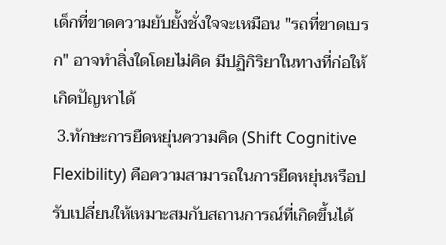เด็กที่ขาดความยับยั้งชั่งใจจะเหมือน "รถที่ขาดเบรก" อาจทำสิ่งใดโดยไม่คิด มีปฏิกิริยาในทางที่ก่อให้เกิดปัญหาได้
 3.ทักษะการยืดหยุ่นความคิด (Shift Cognitive Flexibility) คือความสามารถในการยืดหยุ่นหรือปรับเปลี่ยนให้เหมาะสมกับสถานการณ์ที่เกิดขึ้นได้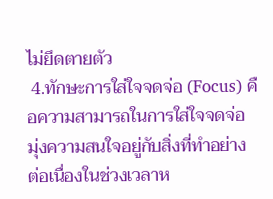ไม่ยึดตายตัว
 4.ทักษะการใส่ใจจดจ่อ (Focus) คือความสามารถในการใส่ใจจดจ่อ มุ่งความสนใจอยู่กับสิ่งที่ทำอย่าง ต่อเนื่องในช่วงเวลาห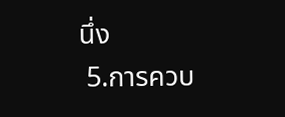นึ่ง
 5.การควบ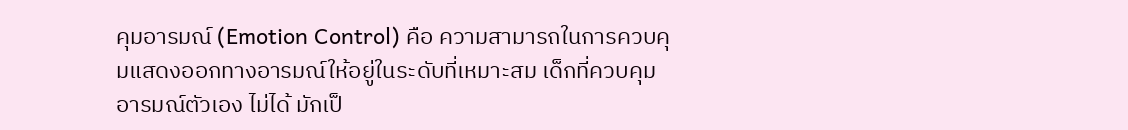คุมอารมณ์ (Emotion Control) คือ ความสามารถในการควบคุมแสดงออกทางอารมณ์ให้อยู่ในระดับที่เหมาะสม เด็กที่ควบคุมอารมณ์ตัวเอง ไม่ได้ มักเป็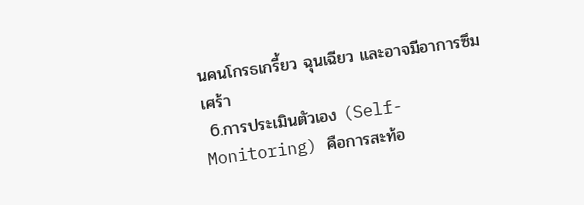นคนโกรธเกรี้ยว ฉุนเฉียว และอาจมีอาการซึมเศร้า
 6.การประเมินตัวเอง (Self-Monitoring) คือการสะท้อ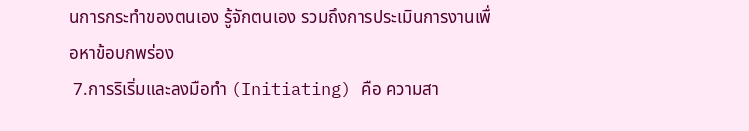นการกระทำของตนเอง รู้จักตนเอง รวมถึงการประเมินการงานเพื่อหาข้อบกพร่อง
 7.การริเริ่มและลงมือทำ (Initiating) คือ ความสา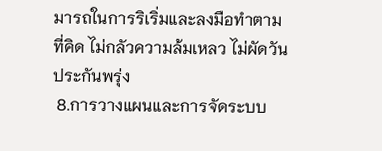มารถในการริเริ่มและลงมือทำตามที่คิด ไม่กลัวความล้มเหลว ไม่ผัดวันประกันพรุ่ง
 8.การวางแผนและการจัดระบบ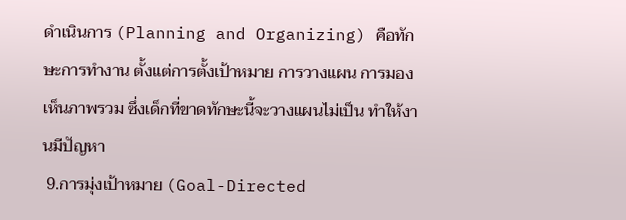ดำเนินการ (Planning and Organizing) คือทักษะการทำงาน ตั้งแต่การตั้งเป้าหมาย การวางแผน การมองเห็นภาพรวม ซึ่งเด็กที่ขาดทักษะนี้จะวางแผนไม่เป็น ทำให้งานมีปัญหา
 9.การมุ่งเป้าหมาย (Goal-Directed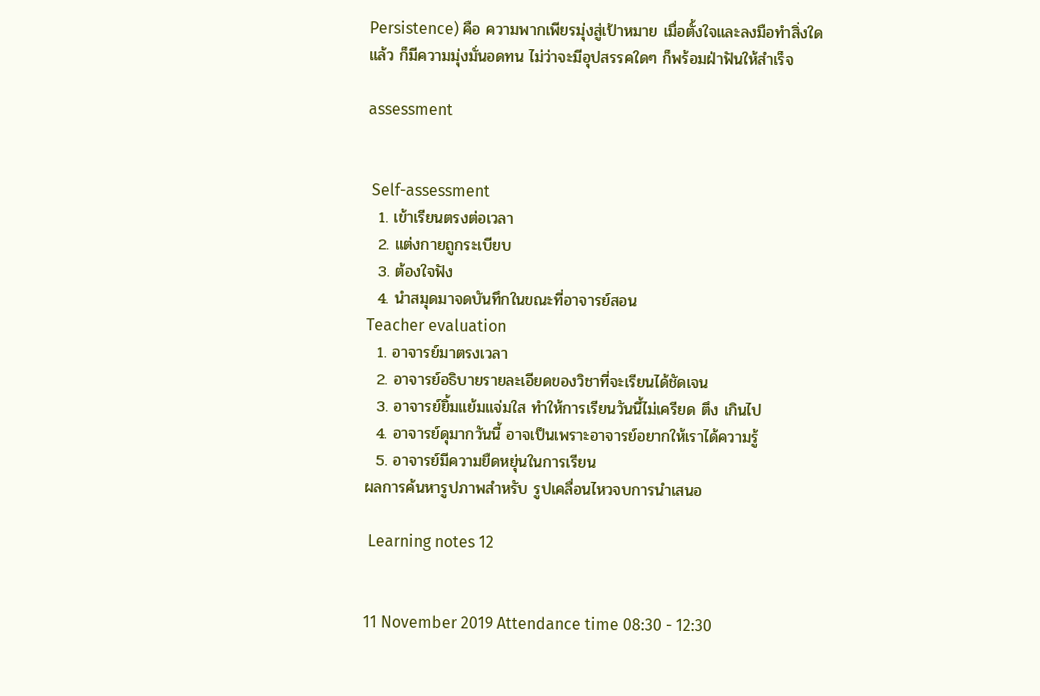Persistence) คือ ความพากเพียรมุ่งสู่เป้าหมาย เมื่อตั้งใจและลงมือทำสิ่งใดแล้ว ก็มีความมุ่งมั่นอดทน ไม่ว่าจะมีอุปสรรคใดๆ ก็พร้อมฝ่าฟันให้สำเร็จ

assessment


 Self-assessment
  1. เข้าเรียนตรงต่อเวลา
  2. แต่งกายถูกระเบียบ
  3. ต้องใจฟัง
  4. นำสมุดมาจดบันทึกในขณะที่อาจารย์สอน
Teacher evaluation
  1. อาจารย์มาตรงเวลา
  2. อาจารย์อธิบายรายละเอียดของวิชาที่จะเรียนได้ชัดเจน
  3. อาจารย์ยิ้มแย้มแจ่มใส ทำให้การเรียนวันนี้ไม่เครียด ตึง เกินไป
  4. อาจารย์ดุมากวันนี้ อาจเป็นเพราะอาจารย์อยากให้เราได้ความรู้
  5. อาจารย์มีความยืดหยุ่นในการเรียน
ผลการค้นหารูปภาพสำหรับ รูปเคลื่อนไหวจบการนำเสนอ

 Learning notes 12


11 November 2019 Attendance time 08:30 - 12:30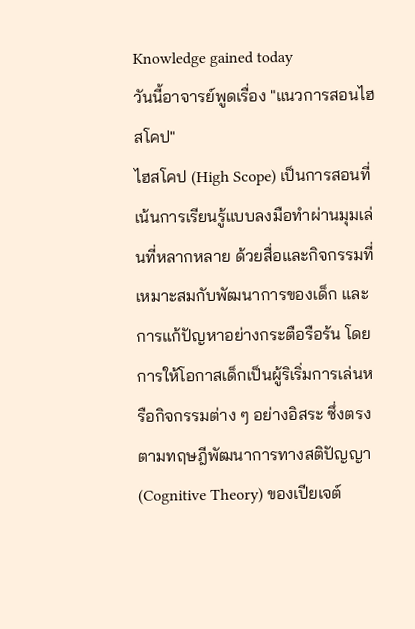Knowledge gained today
วันนี้อาจารย์พูดเรื่อง "แนวการสอนไฮสโคป"
ไฮสโคป (High Scope) เป็นการสอนที่เน้นการเรียนรู้แบบลงมือทำผ่านมุมเล่นที่หลากหลาย ด้วยสื่อและกิจกรรมที่เหมาะสมกับพัฒนาการของเด็ก และการแก้ปัญหาอย่างกระตือรือร้น โดยการให้โอกาสเด็กเป็นผู้ริเริ่มการเล่นหรือกิจกรรมต่าง ๆ อย่างอิสระ ซึ่งตรงตามทฤษฎีพัฒนาการทางสติปัญญา (Cognitive Theory) ของเปียเจต์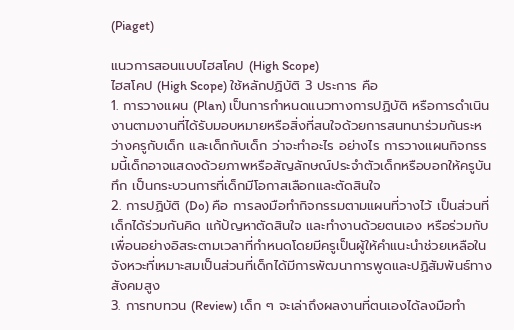(Piaget)

แนวการสอนแบบไฮสโคป (High Scope)
ไฮสโคป (High Scope) ใช้หลักปฏิบัติ 3 ประการ คือ
1. การวางแผน (Plan) เป็นการกำหนดแนวทางการปฏิบัติ หรือการดำเนินงานตามงานที่ได้รับมอบหมายหรือสิ่งที่สนใจด้วยการสนทนาร่วมกันระหว่างครูกับเด็ก และเด็กกับเด็ก ว่าจะทำอะไร อย่างไร การวางแผนกิจกรรมนี้เด็กอาจแสดงด้วยภาพหรือสัญลักษณ์ประจำตัวเด็กหรือบอกให้ครูบันทึก เป็นกระบวนการที่เด็กมีโอกาสเลือกและตัดสินใจ
2. การปฏิบัติ (Do) คือ การลงมือทำกิจกรรมตามแผนที่วางไว้ เป็นส่วนที่เด็กได้ร่วมกันคิด แก้ปัญหาตัดสินใจ และทำงานด้วยตนเอง หรือร่วมกับเพื่อนอย่างอิสระตามเวลาที่กำหนดโดยมีครูเป็นผู้ให้คำแนะนำช่วยเหลือในจังหวะที่เหมาะสมเป็นส่วนที่เด็กได้มีการพัฒนาการพูดและปฏิสัมพันธ์ทางสังคมสูง
3. การทบทวน (Review) เด็ก ๆ จะเล่าถึงผลงานที่ตนเองได้ลงมือทำ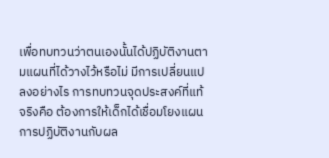เพื่อทบทวนว่าตนเองนั้นได้ปฏิบัติงานตามแผนที่ได้วางไว้หรือไม่ มีการเปลี่ยนแปลงอย่างไร การทบทวนจุดประสงค์ที่แท้จริงคือ ต้องการให้เด็กได้เชื่อมโยงแผนการปฏิบัติงานกับผล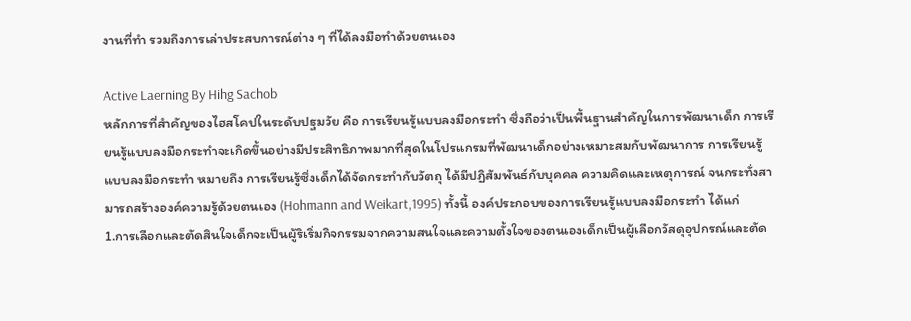งานที่ทำ รวมถึงการเล่าประสบการณ์ต่าง ๆ ที่ได้ลงมือทำด้วยตนเอง

Active Laerning By Hihg Sachob
หลักการที่สําคัญของไฮสโคปในระดับปฐมวัย คือ การเรียนรู้แบบลงมือกระทํา ซึ่งถือว่าเป็นพื้นฐานสําคัญในการพัฒนาเด็ก การเรียนรู้แบบลงมือกระทําจะเกิดขึ้นอย่างมีประสิทธิภาพมากที่สุดในโปรแกรมที่พัฒนาเด็กอย่างเหมาะสมกับพัฒนาการ การเรียนรู้แบบลงมือกระทํา หมายถึง การเรียนรู้ซึ่งเด็กได้จัดกระทํากับวัตถุ ได้มีปฏิสัมพันธ์กับบุคคล ความคิดและเหตุการณ์ จนกระทั่งสามารถสร้างองค์ความรู้ด้วยตนเอง (Hohmann and Weikart,1995) ทั้งนี้ องค์ประกอบของการเรียนรู้แบบลงมือกระทํา ได้แก่
1.การเลือกและตัดสินใจเด็กจะเป็นผู้ริเริ่มกิจกรรมจากความสนใจและความตั้งใจของตนเองเด็กเป็นผู้เลือกวัสดุอุปกรณ์และตัด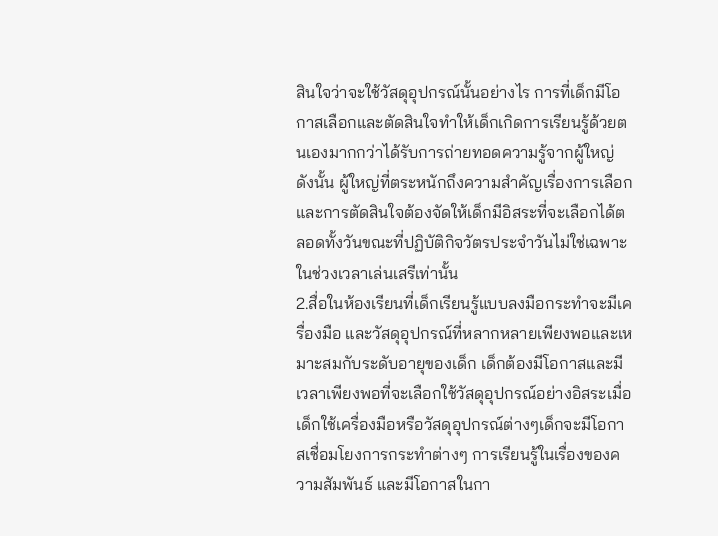สินใจว่าจะใช้วัสดุอุปกรณ์นั้นอย่างไร การที่เด็กมีโอกาสเลือกและตัดสินใจทําให้เด็กเกิดการเรียนรู้ด้วยตนเองมากกว่าได้รับการถ่ายทอดความรู้จากผู้ใหญ่ ดังนั้น ผู้ใหญ่ที่ตระหนักถึงความสำคัญเรื่องการเลือกและการตัดสินใจต้องจัดให้เด็กมีอิสระที่จะเลือกได้ตลอดทั้งวันขณะที่ปฏิบัติกิจวัตรประจำวันไม่ใช่เฉพาะในช่วงเวลาเล่นเสรีเท่านั้น
2.สื่อในห้องเรียนที่เด็กเรียนรู้แบบลงมือกระทำจะมีเครื่องมือ และวัสดุอุปกรณ์ที่หลากหลายเพียงพอและเหมาะสมกับระดับอายุของเด็ก เด็กต้องมีโอกาสและมีเวลาเพียงพอที่จะเลือกใช้วัสดุอุปกรณ์อย่างอิสระเมื่อเด็กใช้เครื่องมือหรือวัสดุอุปกรณ์ต่างๆเด็กจะมีโอกาสเชื่อมโยงการกระทำต่างๆ การเรียนรู้ในเรื่องของความสัมพันธ์ และมีโอกาสในกา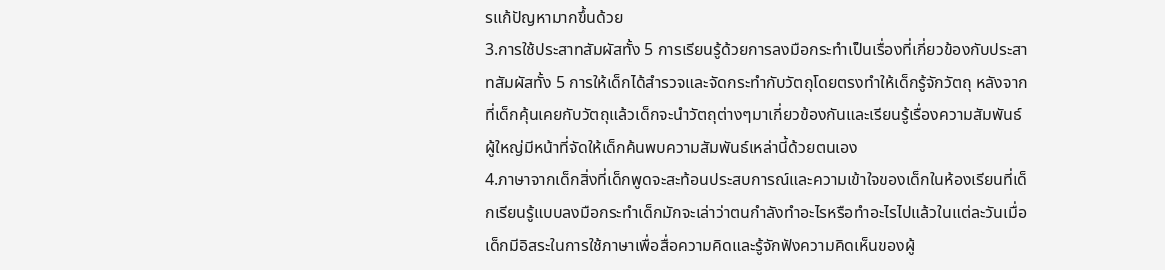รแก้ปัญหามากขึ้นด้วย
3.การใช้ประสาทสัมผัสทั้ง 5 การเรียนรู้ด้วยการลงมือกระทำเป็นเรื่องที่เกี่ยวข้องกับประสาทสัมผัสทั้ง 5 การให้เด็กได้สำรวจและจัดกระทำกับวัตถุโดยตรงทำให้เด็กรู้จักวัตถุ หลังจากที่เด็กคุ้นเคยกับวัตถุแล้วเด็กจะนำวัตถุต่างๆมาเกี่ยวข้องกันและเรียนรู้เรื่องความสัมพันธ์ ผู้ใหญ่มีหน้าที่จัดให้เด็กค้นพบความสัมพันธ์เหล่านี้ด้วยตนเอง
4.ภาษาจากเด็กสิ่งที่เด็กพูดจะสะท้อนประสบการณ์และความเข้าใจของเด็กในห้องเรียนที่เด็กเรียนรู้แบบลงมือกระทําเด็กมักจะเล่าว่าตนกําลังทําอะไรหรือทําอะไรไปแล้วในแต่ละวันเมื่อเด็กมีอิสระในการใช้ภาษาเพื่อสื่อความคิดและรู้จักฟังความคิดเห็นของผู้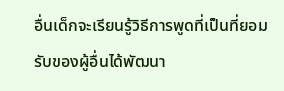อื่นเด็กจะเรียนรู้วิธีการพูดที่เป็นที่ยอมรับของผู้อื่นได้พัฒนา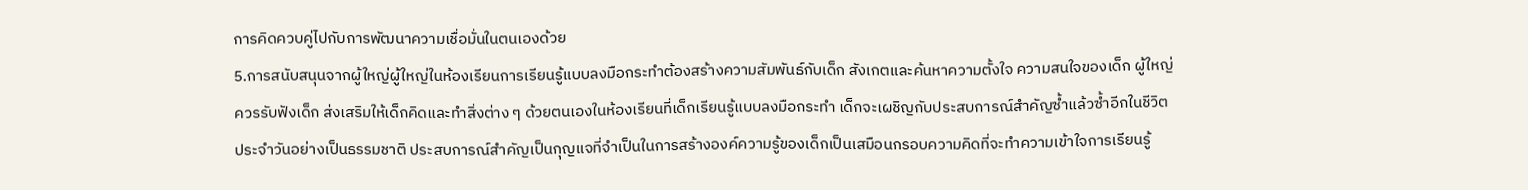การคิดควบคู่ไปกับการพัฒนาความเชื่อมั่นในตนเองด้วย
5.การสนับสนุนจากผู้ใหญ่ผู้ใหญ่ในห้องเรียนการเรียนรู้แบบลงมือกระทําต้องสร้างความสัมพันธ์กับเด็ก สังเกตและค้นหาความตั้งใจ ความสนใจของเด็ก ผู้ใหญ่ควรรับฟังเด็ก ส่งเสริมให้เด็กคิดและทําสิ่งต่าง ๆ ด้วยตนเองในห้องเรียนที่เด็กเรียนรู้แบบลงมือกระทํา เด็กจะเผชิญกับประสบการณ์สําคัญซํ้าแล้วซํ้าอีกในชีวิตประจําวันอย่างเป็นธรรมชาติ ประสบการณ์สําคัญเป็นกุญแจที่จําเป็นในการสร้างองค์ความรู้ของเด็กเป็นเสมือนกรอบความคิดที่จะทําความเข้าใจการเรียนรู้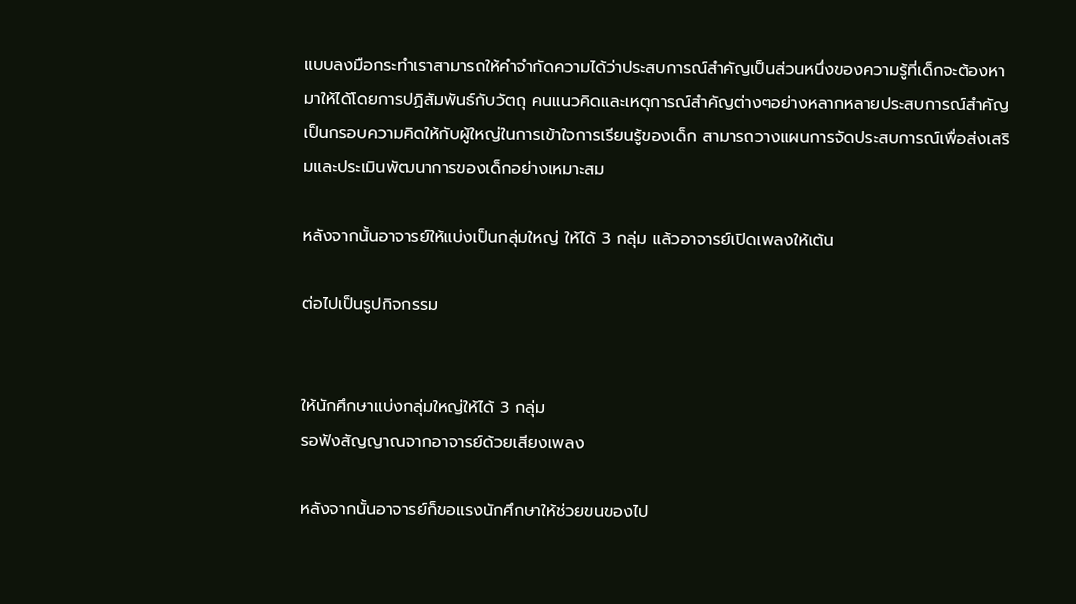แบบลงมือกระทําเราสามารถให้คําจํากัดความได้ว่าประสบการณ์สําคัญเป็นส่วนหนึ่งของความรู้ที่เด็กจะต้องหามาให้ได้โดยการปฏิสัมพันธ์กับวัตถุ คนแนวคิดและเหตุการณ์สำคัญต่างๆอย่างหลากหลายประสบการณ์สำคัญเป็นกรอบความคิดให้กับผู้ใหญ่ในการเข้าใจการเรียนรู้ของเด็ก สามารถวางแผนการจัดประสบการณ์เพื่อส่งเสริมและประเมินพัฒนาการของเด็กอย่างเหมาะสม

หลังจากนั้นอาจารย์ให้แบ่งเป็นกลุ่มใหญ่ ให้ได้ 3 กลุ่ม แล้วอาจารย์เปิดเพลงให้เต้น

ต่อไปเป็นรูปกิจกรรม


ให้นักศึกษาแบ่งกลุ่มใหญ่ให้ได้ 3 กลุ่ม
รอฟังสัญญาณจากอาจารย์ด้วยเสียงเพลง

หลังจากนั้นอาจารย์ก็ขอแรงนักศึกษาให้ช่วยขนของไป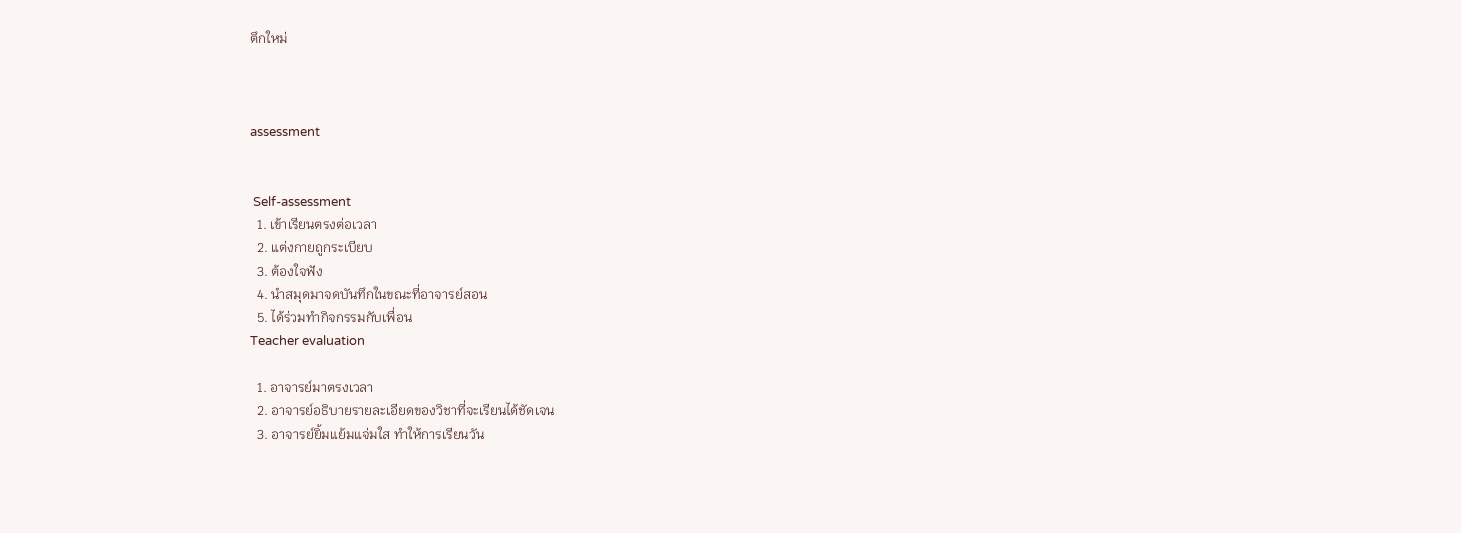ตึกใหม่



assessment


 Self-assessment
  1. เข้าเรียนตรงต่อเวลา
  2. แต่งกายถูกระเบียบ
  3. ต้องใจฟัง
  4. นำสมุดมาจดบันทึกในขณะที่อาจารย์สอน
  5. ได้ร่วมทำกิจกรรมกับเพื่อน
Teacher evaluation

  1. อาจารย์มาตรงเวลา
  2. อาจารย์อธิบายรายละเอียดของวิชาที่จะเรียนได้ชัดเจน
  3. อาจารย์ยิ้มแย้มแจ่มใส ทำให้การเรียนวัน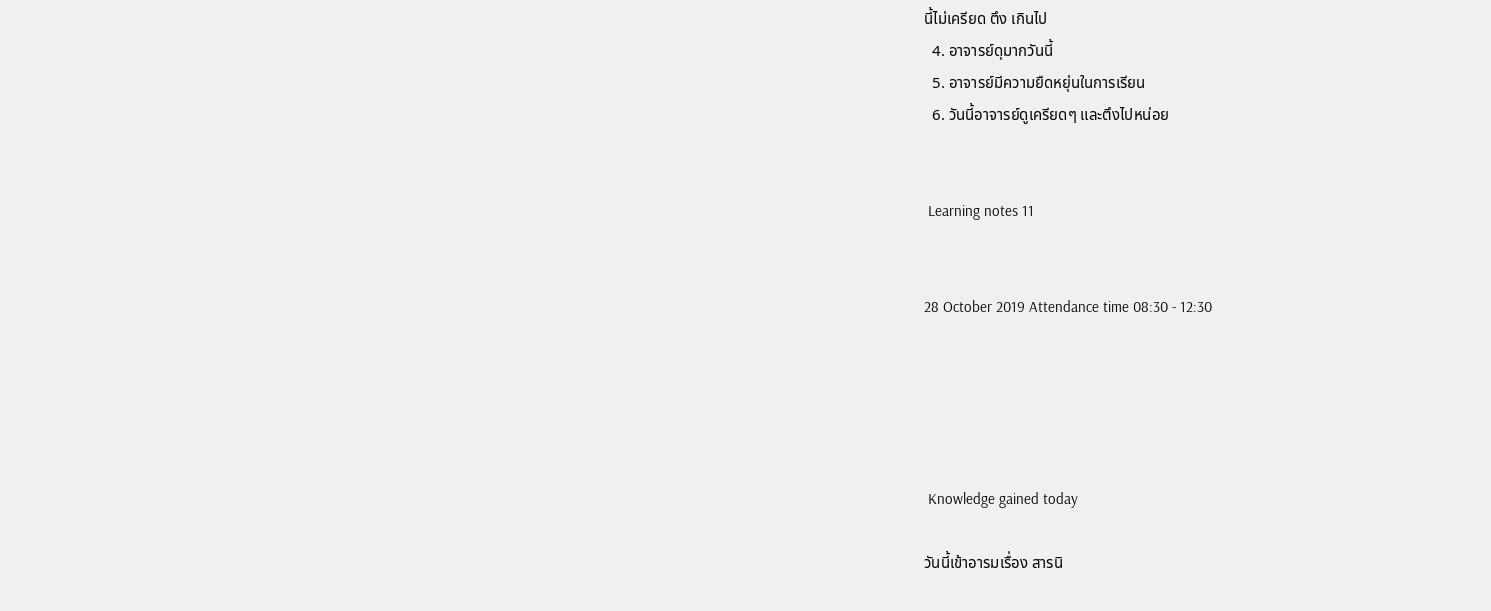นี้ไม่เครียด ตึง เกินไป
  4. อาจารย์ดุมากวันนี้
  5. อาจารย์มีความยืดหยุ่นในการเรียน
  6. วันนี้อาจารย์ดูเครียดๆ และตึงไปหน่อย


 Learning notes 11


28 October 2019 Attendance time 08:30 - 12:30





 Knowledge gained today

วันนี้เข้าอารมเรื่อง สารนิ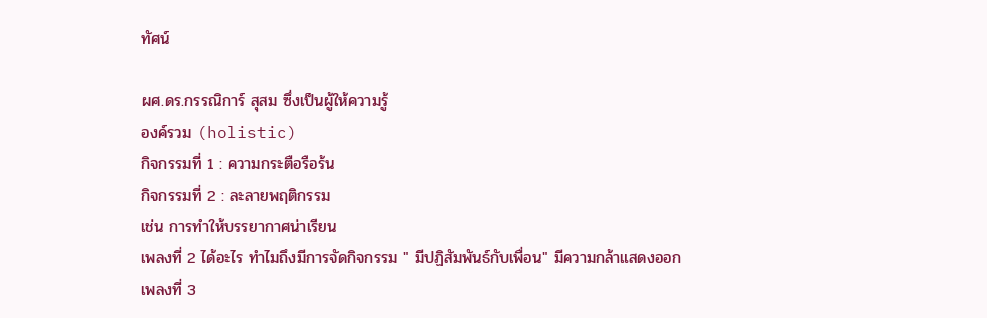ทัศน์

ผศ.ดร.กรรณิการ์ สุสม ซึ่งเป็นผู้ให้ความรู้
องค์รวม (holistic)
กิจกรรมที่ 1 : ความกระตือรือร้น
กิจกรรมที่ 2 : ละลายพฤติกรรม
เช่น การทำให้บรรยากาศน่าเรียน
เพลงที่ 2 ได้อะไร ทำไมถึงมีการจัดกิจกรรม " มีปฏิสัมพันธ์กับเพื่อน" มีความกล้าแสดงออก
เพลงที่ 3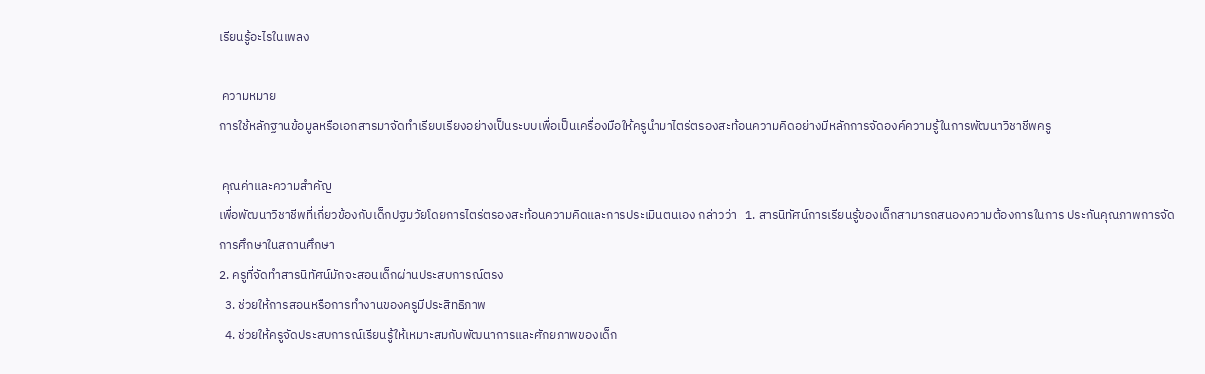เรียนรู้อะไรในเพลง

 ความหมาย
การใช้หลักฐานข้อมูลหรือเอกสารมาจัดทำเรียบเรียงอย่างเป็นระบบเพื่อเป็นเครื่องมือให้ครูนำมาไตร่ตรองสะท้อนความคิดอย่างมีหลักการจัดองค์ความรู้ในการพัฒนาวิชาชีพครู

 คุณค่าและความสำคัญ
เพื่อพัฒนาวิชาชีพที่เกี่ยวข้องกับเด็กปฐมวัยโดยการไตร่ตรองสะท้อนความคิดและการประเมินตนเอง กล่าวว่า   1. สารนิทัศน์การเรียนรู้ของเด็กสามารถสนองความต้องการในการ ประกันคุณภาพการจัดการศึกษาในสถานศึกษา
2. ครูที่จัดทำสารนิทัศน์มักจะสอนเด็กผ่านประสบการณ์ตรง
  3. ช่วยให้การสอนหรือการทำงานของครูมีประสิทธิภาพ
  4. ช่วยให้ครูจัดประสบการณ์เรียนรู้ให้เหมาะสมกับพัฒนาการและศักยภาพของเด็ก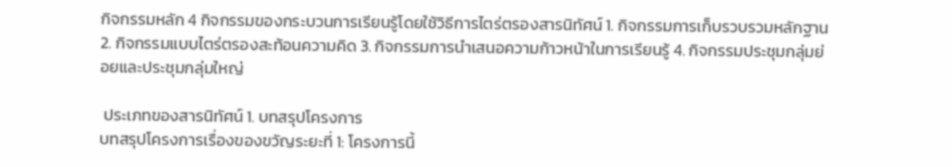กิจกรรมหลัก 4 กิจกรรมของกระบวนการเรียนรู้โดยใช้วิธีการไตร่ตรองสารนิทัศน์ 1. กิจกรรมการเก็บรวบรวมหลักฐาน 2. กิจกรรมแบบไตร่ตรองสะท้อนความคิด 3. กิจกรรมการนำเสนอความก้าวหน้าในการเรียนรู้ 4. กิจกรรมประชุมกลุ่มย่อยและประชุมกลุ่มใหญ่

 ประเภทของสารนิทัศน์ 1. บทสรุปโครงการ
บทสรุปโครงการเรื่องของขวัญระยะที่ 1: โครงการนี้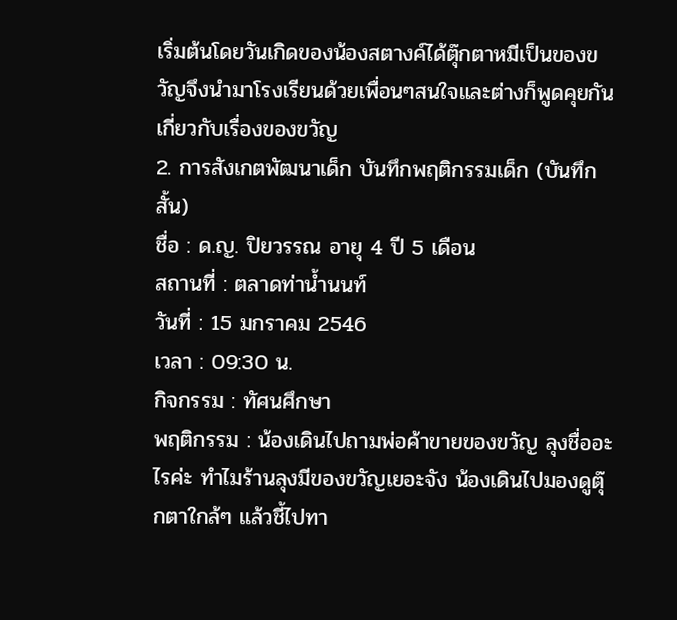เริ่มต้นโดยวันเกิดของน้องสตางค์ได้ตุ๊กตาหมีเป็นของขวัญจึงนำมาโรงเรียนด้วยเพื่อนๆสนใจและต่างก็พูดคุยกันเกี่ยวกับเรื่องของขวัญ
2. การสังเกตพัฒนาเด็ก บันทึกพฤติกรรมเด็ก (บันทึกสั้น)
ชื่อ : ด.ญ. ปิยวรรณ อายุ 4 ปี 5 เดือน
สถานที่ : ตลาดท่าน้ำนนท์
วันที่ : 15 มกราคม 2546
เวลา : 09:30 น.
กิจกรรม : ทัศนศึกษา
พฤติกรรม : น้องเดินไปถามพ่อค้าขายของขวัญ ลุงชื่ออะไรค่ะ ทำไมร้านลุงมีของขวัญเยอะจัง น้องเดินไปมองดูตุ๊กตาใกล้ๆ แล้วชี้ไปทา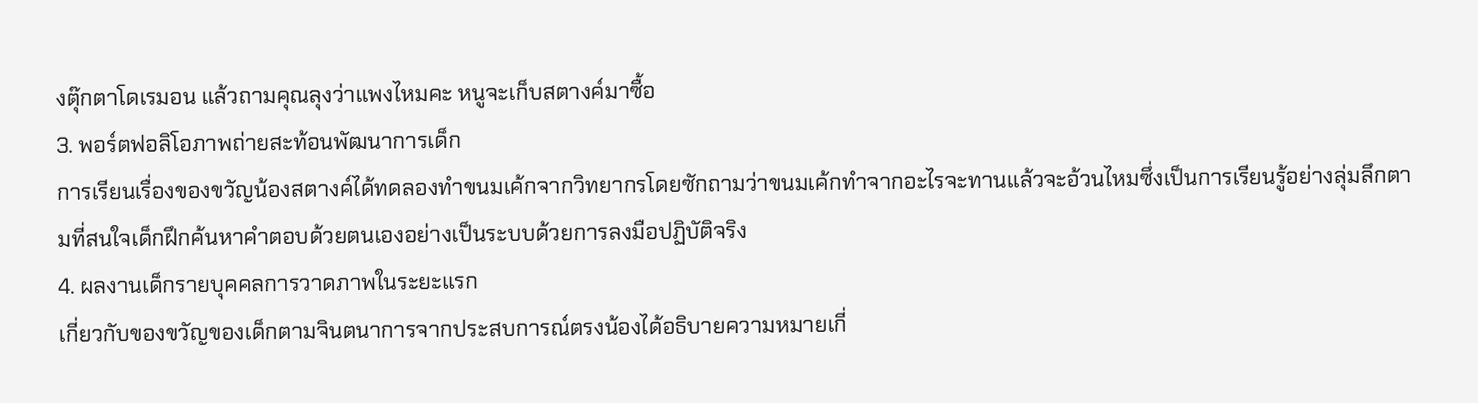งตุ๊กตาโดเรมอน แล้วถามคุณลุงว่าแพงไหมคะ หนูจะเก็บสตางค์มาซื้อ
3. พอร์ตฟอลิโอภาพถ่ายสะท้อนพัฒนาการเด็ก
การเรียนเรื่องของขวัญน้องสตางค์ได้ทดลองทำขนมเค้กจากวิทยากรโดยซักถามว่าขนมเค้กทำจากอะไรจะทานแล้วจะอ้วนไหมซึ่งเป็นการเรียนรู้อย่างลุ่มลึกตามที่สนใจเด็กฝึกค้นหาคำตอบด้วยตนเองอย่างเป็นระบบด้วยการลงมือปฏิบัติจริง
4. ผลงานเด็กรายบุคคลการวาดภาพในระยะแรก
เกี่ยวกับของขวัญของเด็กตามจินตนาการจากประสบการณ์ตรงน้องได้อธิบายความหมายเกี่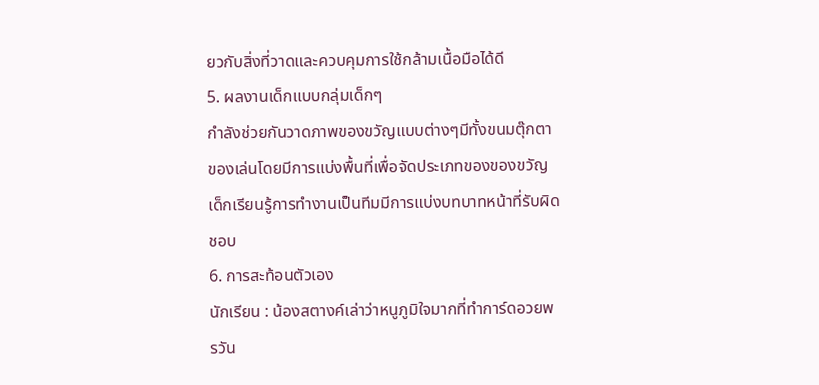ยวกับสิ่งที่วาดและควบคุมการใช้กล้ามเนื้อมือได้ดี
5. ผลงานเด็กแบบกลุ่มเด็กๆ
กำลังช่วยกันวาดภาพของขวัญแบบต่างๆมีทั้งขนมตุ๊กตาของเล่นโดยมีการแบ่งพื้นที่เพื่อจัดประเภทของของขวัญเด็กเรียนรู้การทำงานเป็นทีมมีการแบ่งบทบาทหน้าที่รับผิดชอบ
6. การสะท้อนตัวเอง
นักเรียน : น้องสตางค์เล่าว่าหนูภูมิใจมากที่ทำการ์ดอวยพรวัน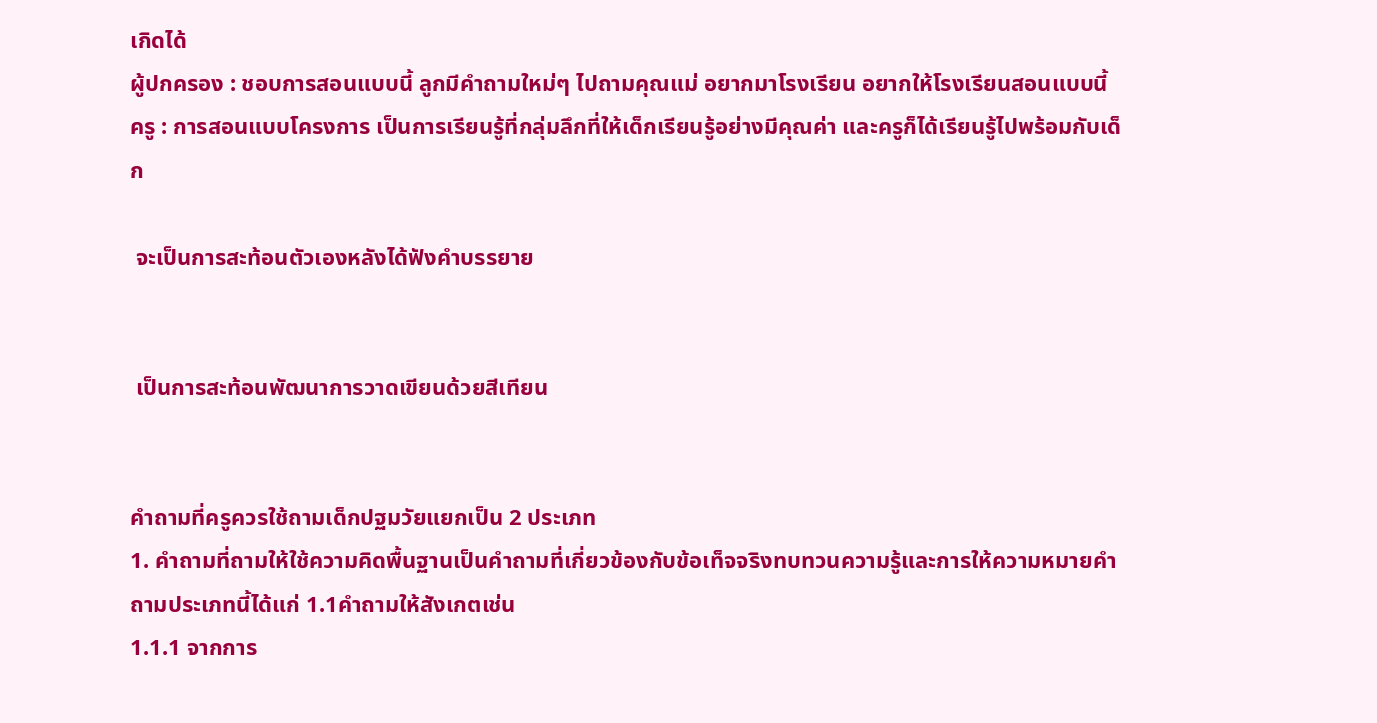เกิดได้
ผู้ปกครอง : ชอบการสอนแบบนี้ ลูกมีคำถามใหม่ๆ ไปถามคุณแม่ อยากมาโรงเรียน อยากให้โรงเรียนสอนแบบนี้
ครู : การสอนแบบโครงการ เป็นการเรียนรู้ที่กลุ่มลึกที่ให้เด็กเรียนรู้อย่างมีคุณค่า และครูก็ได้เรียนรู้ไปพร้อมกับเด็ก

 จะเป็นการสะท้อนตัวเองหลังได้ฟังคำบรรยาย


 เป็นการสะท้อนพัฒนาการวาดเขียนด้วยสีเทียน


คำถามที่ครูควรใช้ถามเด็กปฐมวัยแยกเป็น 2 ประเภท
1. คำถามที่ถามให้ใช้ความคิดพื้นฐานเป็นคำถามที่เกี่ยวข้องกับข้อเท็จจริงทบทวนความรู้และการให้ความหมายคำถามประเภทนี้ได้แก่ 1.1คำถามให้สังเกตเช่น
1.1.1 จากการ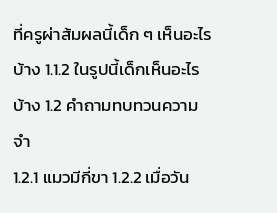ที่ครูผ่าส้มผลนี้เด็ก ๆ เห็นอะไรบ้าง 1.1.2 ในรูปนี้เด็กเห็นอะไรบ้าง 1.2 คำถามทบทวนความจำ
1.2.1 แมวมีกี่ขา 1.2.2 เมื่อวัน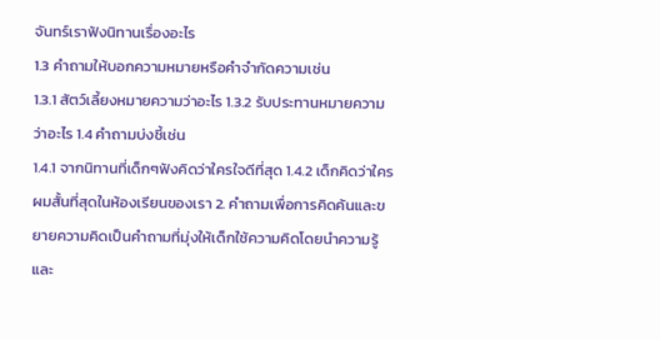จันทร์เราฟังนิทานเรื่องอะไร
1.3 คำถามให้บอกความหมายหรือคำจำกัดความเช่น
1.3.1 สัตว์เลี้ยงหมายความว่าอะไร 1.3.2 รับประทานหมายความว่าอะไร 1.4 คำถามบ่งชี้เช่น
1.4.1 จากนิทานที่เด็กๆฟังคิดว่าใครใจดีที่สุด 1.4.2 เด็กคิดว่าใครผมสั้นที่สุดในห้องเรียนของเรา 2. คำถามเพื่อการคิดค้นและขยายความคิดเป็นคำถามที่มุ่งให้เด็กใช้ความคิดโดยนำความรู้และ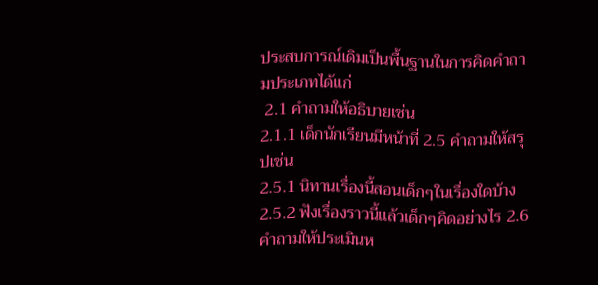ประสบการณ์เดิมเป็นพื้นฐานในการคิดคำถามประเภทได้แก่
 2.1 คำถามให้อธิบายเช่น
2.1.1 เด็กนักเรียนมีหน้าที่ 2.5 คำถามให้สรุปเช่น
2.5.1 นิทานเรื่องนี้สอนเด็กๆในเรื่องใดบ้าง 2.5.2 ฟังเรื่องราวนี้แล้วเด็กๆคิดอย่างไร 2.6 คำถามให้ประเมินห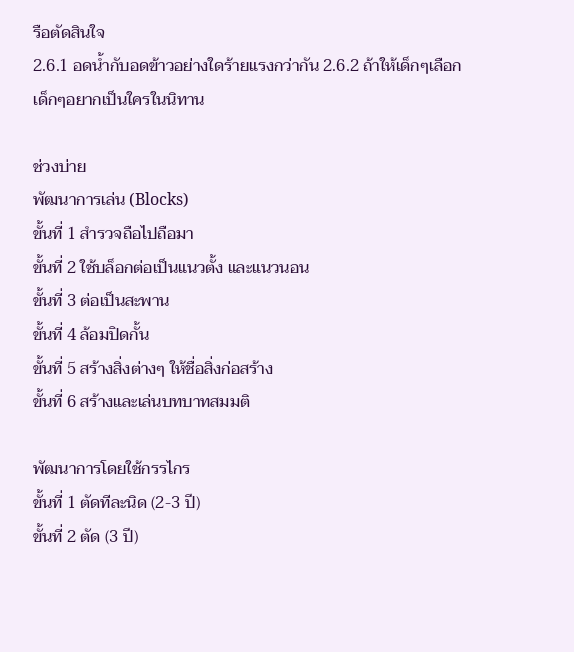รือตัดสินใจ
2.6.1 อดน้ำกับอดข้าวอย่างใดร้ายแรงกว่ากัน 2.6.2 ถ้าให้เด็กๆเลือกเด็กๆอยากเป็นใครในนิทาน

ช่วงบ่าย
พัฒนาการเล่น (Blocks)
ขั้นที่ 1 สำรวจถือไปถือมา
ขั้นที่ 2 ใช้บล็อกต่อเป็นแนวตั้ง และแนวนอน
ขั้นที่ 3 ต่อเป็นสะพาน
ขั้นที่ 4 ล้อมปิดกั้น
ขั้นที่ 5 สร้างสิ่งต่างๆ ให้ชื่อสิ่งก่อสร้าง
ขั้นที่ 6 สร้างและเล่นบทบาทสมมติ

พัฒนาการโดยใช้กรรไกร
ขั้นที่ 1 ตัดทีละนิด (2-3 ปี)
ขั้นที่ 2 ตัด (3 ปี)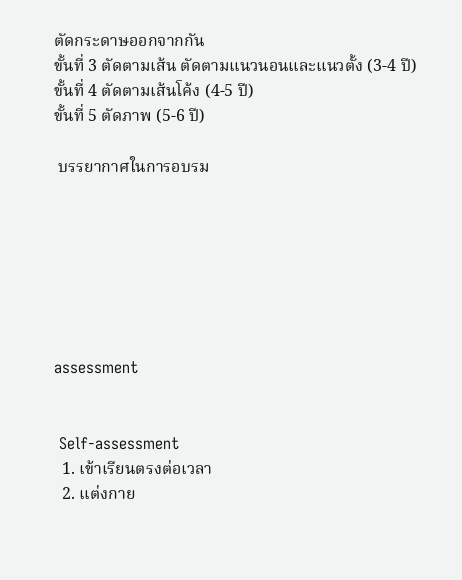ตัดกระดาษออกจากกัน
ขั้นที่ 3 ตัดตามเส้น ตัดตามแนวนอนและแนวตั้ง (3-4 ปี)
ขั้นที่ 4 ตัดตามเส้นโค้ง (4-5 ปี)
ขั้นที่ 5 ตัดภาพ (5-6 ปี)

 บรรยากาศในการอบรม







assessment


 Self-assessment
  1. เข้าเรียนตรงต่อเวลา
  2. แต่งกาย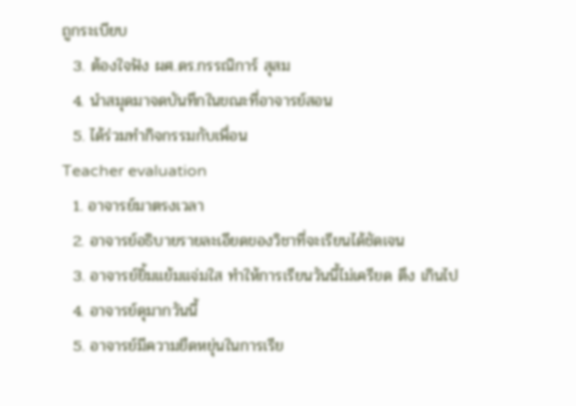ถูกระเบียบ
  3. ต้องใจฟัง ผศ.ดร.กรรณิการ์ สุสม
  4. นำสมุดมาจดบันทึกในขณะที่อาจารย์สอน
  5. ได้ร่วมทำกิจกรรมกับเพื่อน
Teacher evaluation
  1. อาจารย์มาตรงเวลา
  2. อาจารย์อธิบายรายละเอียดของวิชาที่จะเรียนได้ชัดเจน
  3. อาจารย์ยิ้มแย้มแจ่มใส ทำให้การเรียนวันนี้ไม่เครียด ตึง เกินไป
  4. อาจารย์ดุมากวันนี้
  5. อาจารย์มีความยืดหยุ่นในการเรีย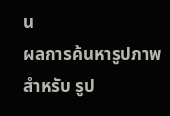น
ผลการค้นหารูปภาพสำหรับ รูป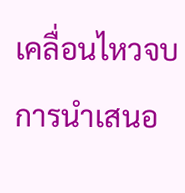เคลื่อนไหวจบการนำเสนอ